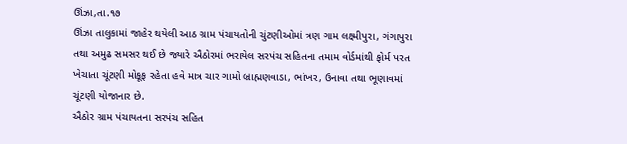ઊંઝા,તા.૧૭
ઊંઝા તાલુકામાં જાહેર થયેલી આઠ ગ્રામ પંચાયતોની ચુંટણીઓમાં ત્રણ ગામ લક્ષ્મીપુરા, ગંગાપુરા તથા અમુઢ સમસર થઈ છે જ્યારે ઐઠોરમાં ભરાયેલ સરપંચ સહિતના તમામ વોર્ડમાંથી ફોર્મ પરત ખેચાતા ચૂંટણી મોકૂફ રહેતા હવે માત્ર ચાર ગામો બ્રાહ્મણવાડા, ભાંખર, ઉનાવા તથા ભૂણાવમાં ચૂંટણી યોજાનાર છે.
ઐઠોર ગ્રામ પંચાયતના સરપંચ સહિત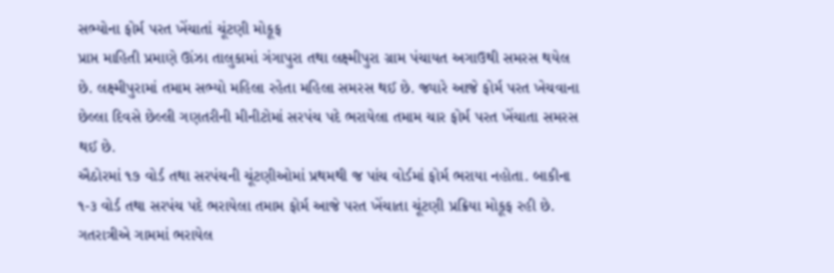સભ્યોના ફોર્મ પરત ખેંચાતાં ચૂંટણી મોકૂફ
પ્રાપ્ત માહિતી પ્રમાણે ઊંઝા તાલુકામાં ગંગાપુરા તથા લક્ષ્મીપુરા ગ્રામ પંચાયત અગાઉથી સમરસ થયેલ છે. લક્ષ્મીપુરામાં તમામ સભ્યો મહિલા રહેતા મહિલા સમરસ થઈ છે. જ્યારે આજે ફોર્મ પરત ખેચવાના છેલ્લા દિવસે છેલ્લી ગણતરીની મીનીટોમાં સરપંચ પદે ભરાયેલા તમામ ચાર ફોર્મ પરત ખેંચાતા સમરસ થઈ છે.
ઐઠોરમાં ૧૭ વોર્ડ તથા સરપંચની ચૂંટણીઓમાં પ્રથમથી જ પાંચ વોર્ડમાં ફોર્મ ભરાયા નહોતા. બાકીના ૧-૩ વોર્ડ તથા સરપંચ પદે ભરાયેલા તમામ ફોર્મ આજે પરત ખેંચાતા ચૂંટણી પ્રક્રિયા મોકૂફ રહી છે. ગતરાત્રીએ ગામમાં ભરાયેલ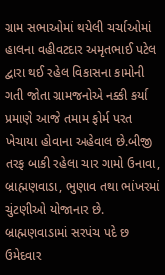ગ્રામ સભાઓમાં થયેલી ચર્ચાઓમાં હાલના વહીવટદાર અમૃતભાઈ પટેલ દ્વારા થઈ રહેલ વિકાસના કામોની ગતી જોતા ગ્રામજનોએ નક્કી કર્યા પ્રમાણે આજે તમામ ફોર્મ પરત ખેચાયા હોવાના અહેવાલ છે.બીજી તરફ બાકી રહેલા ચાર ગામો ઉનાવા, બ્રાહ્મણવાડા, ભુણાવ તથા ભાંખરમાં ચુંટણીઓ યોજાનાર છે. બ્રાહ્મણવાડામાં સરપંચ પદે છ ઉમેદવાર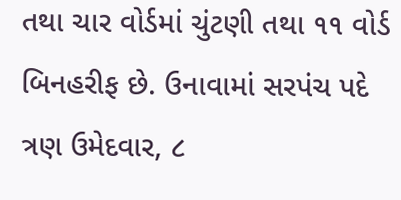તથા ચાર વોર્ડમાં ચુંટણી તથા ૧૧ વોર્ડ બિનહરીફ છે. ઉનાવામાં સરપંચ પદે ત્રણ ઉમેદવાર, ૮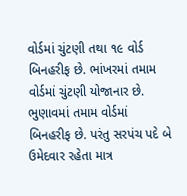વોર્ડમાં ચુંટણી તથા ૧૯ વોર્ડ બિનહરીફ છે. ભાંખરમાં તમામ વોર્ડમાં ચુંટણી યોજાનાર છે. ભુણાવમાં તમામ વોર્ડમાં બિનહરીફ છે. પરંતુ સરપંચ પદે બે ઉમેદવાર રહેતા માત્ર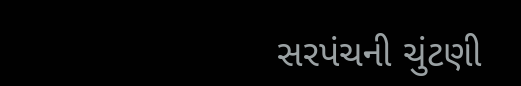સરપંચની ચુંટણી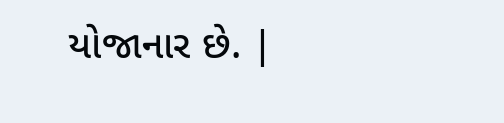યોજાનાર છે. |